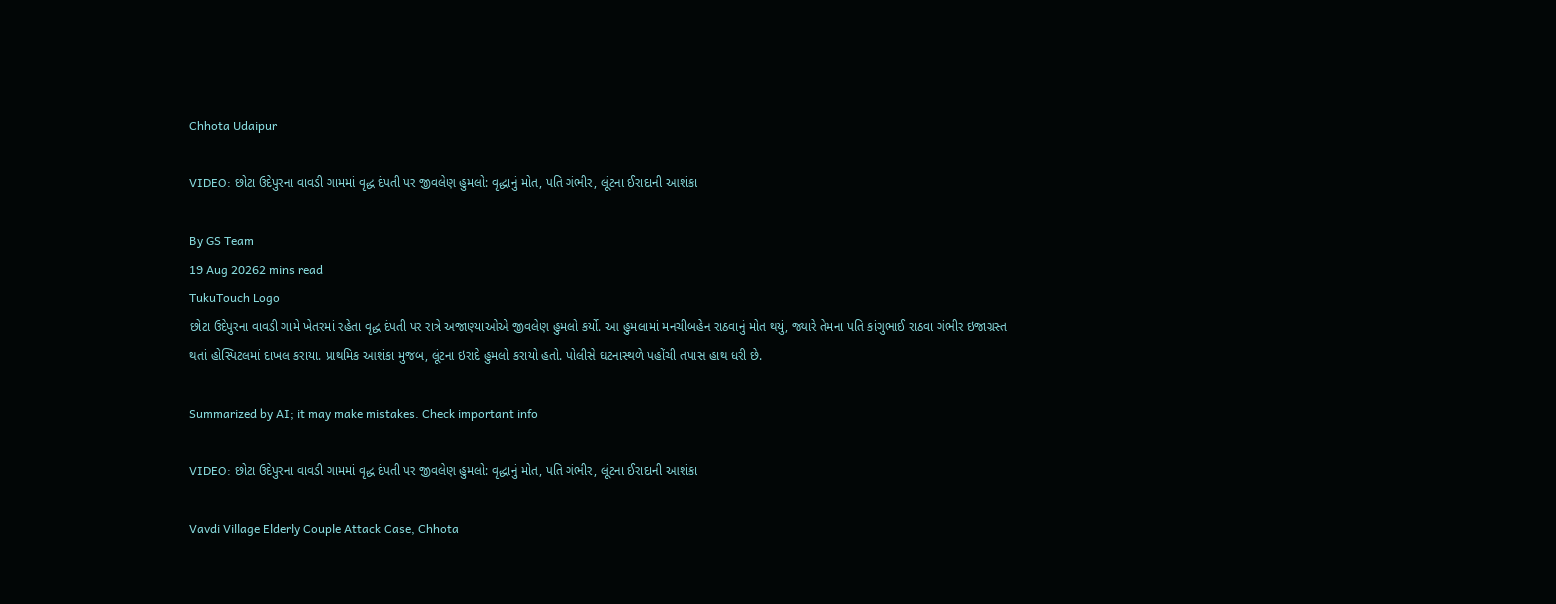Chhota Udaipur

VIDEO: છોટા ઉદેપુરના વાવડી ગામમાં વૃદ્ધ દંપતી પર જીવલેણ હુમલો: વૃદ્ધાનું મોત, પતિ ગંભીર, લૂંટના ઈરાદાની આશંકા

By GS Team
19 Aug 20262 mins read
TukuTouch Logo
છોટા ઉદેપુરના વાવડી ગામે ખેતરમાં રહેતા વૃદ્ધ દંપતી પર રાત્રે અજાણ્યાઓએ જીવલેણ હુમલો કર્યો. આ હુમલામાં મનચીબહેન રાઠવાનું મોત થયું, જ્યારે તેમના પતિ કાંગુભાઈ રાઠવા ગંભીર ઇજાગ્રસ્ત થતાં હોસ્પિટલમાં દાખલ કરાયા. પ્રાથમિક આશંકા મુજબ, લૂંટના ઇરાદે હુમલો કરાયો હતો. પોલીસે ઘટનાસ્થળે પહોંચી તપાસ હાથ ધરી છે.

Summarized by AI; it may make mistakes. Check important info

VIDEO: છોટા ઉદેપુરના વાવડી ગામમાં વૃદ્ધ દંપતી પર જીવલેણ હુમલો: વૃદ્ધાનું મોત, પતિ ગંભીર, લૂંટના ઈરાદાની આશંકા

Vavdi Village Elderly Couple Attack Case, Chhota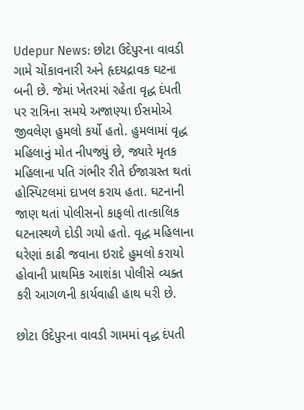Udepur News: છોટા ઉદેપુરના વાવડી ગામે ચોંકાવનારી અને હૃદયદ્રાવક ઘટના બની છે. જેમાં ખેતરમાં રહેતા વૃદ્ધ દંપતી પર રાત્રિના સમયે અજાણ્યા ઈસમોએ જીવલેણ હુમલો કર્યો હતો. હુમલામાં વૃદ્ધ મહિલાનું મોત નીપજ્યું છે, જ્યારે મૃતક મહિલાના પતિ ગંભીર રીતે ઈજાગ્રસ્ત થતાં હોસ્પિટલમાં દાખલ કરાય હતા. ઘટનાની જાણ થતાં પોલીસનો કાફલો તાત્કાલિક ઘટનાસ્થળે દોડી ગયો હતો. વૃદ્ધ મહિલાના ઘરેણાં કાઢી જવાના ઇરાદે હુમલો કરાયો હોવાની પ્રાથમિક આશંકા પોલીસે વ્યક્ત કરી આગળની કાર્યવાહી હાથ ધરી છે.

છોટા ઉદેપુરના વાવડી ગામમાં વૃદ્ધ દંપતી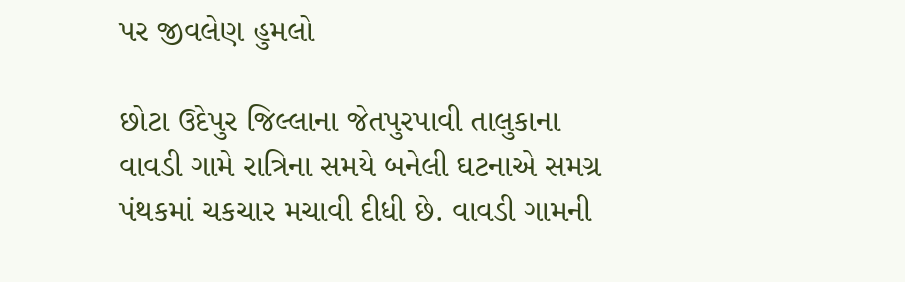પર જીવલેણ હુમલો

છોટા ઉદેપુર જિલ્લાના જેતપુરપાવી તાલુકાના વાવડી ગામે રાત્રિના સમયે બનેલી ઘટનાએ સમગ્ર પંથકમાં ચકચાર મચાવી દીધી છે. વાવડી ગામની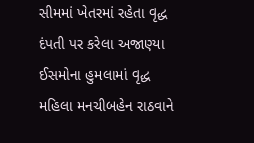સીમમાં ખેતરમાં રહેતા વૃદ્ધ દંપતી પર કરેલા અજાણ્યા ઈસમોના હુમલામાં વૃદ્ધ મહિલા મનચીબહેન રાઠવાને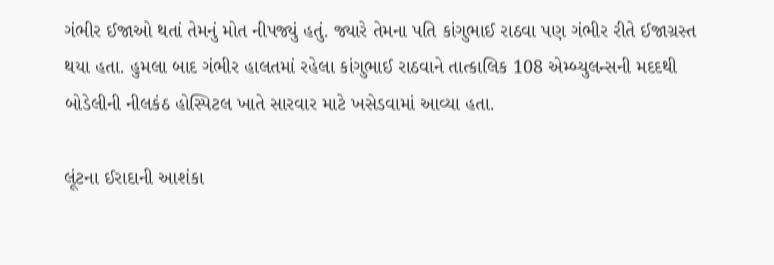ગંભીર ઈજાઓ થતાં તેમનું મોત નીપજ્યું હતું. જ્યારે તેમના પતિ કાંગુભાઈ રાઠવા પણ ગંભીર રીતે ઈજાગ્રસ્ત થયા હતા. હુમલા બાદ ગંભીર હાલતમાં રહેલા કાંગુભાઈ રાઠવાને તાત્કાલિક 108 એમ્બ્યુલન્સની મદદથી બોડેલીની નીલકંઠ હોસ્પિટલ ખાતે સારવાર માટે ખસેડવામાં આવ્યા હતા.

લૂંટના ઈરાદાની આશંકા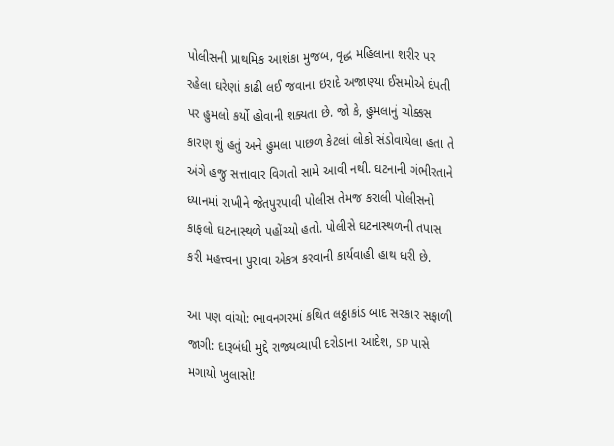પોલીસની પ્રાથમિક આશંકા મુજબ, વૃદ્ધ મહિલાના શરીર પર રહેલા ઘરેણાં કાઢી લઈ જવાના ઇરાદે અજાણ્યા ઈસમોએ દંપતી પર હુમલો કર્યો હોવાની શક્યતા છે. જો કે, હુમલાનું ચોક્કસ કારણ શું હતું અને હુમલા પાછળ કેટલાં લોકો સંડોવાયેલા હતા તે અંગે હજુ સત્તાવાર વિગતો સામે આવી નથી. ઘટનાની ગંભીરતાને ધ્યાનમાં રાખીને જેતપુરપાવી પોલીસ તેમજ કરાલી પોલીસનો કાફલો ઘટનાસ્થળે પહોંચ્યો હતો. પોલીસે ઘટનાસ્થળની તપાસ કરી મહત્ત્વના પુરાવા એકત્ર કરવાની કાર્યવાહી હાથ ધરી છે.

આ પણ વાંચો: ભાવનગરમાં કથિત લઠ્ઠાકાંડ બાદ સરકાર સફાળી જાગી: દારૂબંધી મુદ્દે રાજ્યવ્યાપી દરોડાના આદેશ, SP પાસે મગાયો ખુલાસો!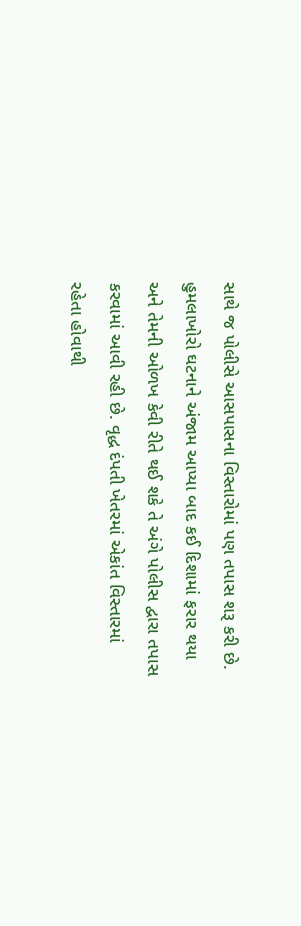સાથે જ પોલીસે આસપાસના વિસ્તારોમાં પણ તપાસ શરૂ કરી છે. હુમલાખોરો ઘટનાને અંજામ આપ્યા બાદ કઈ દિશામાં ફરાર થયા અને તેમની ઓળખ કેવી રીતે થઈ શકે તે અંગે પોલીસ દ્વારા તપાસ કરવામાં આવી રહી છે. વૃદ્ધ દંપતી ખેતરમાં એકાંત વિસ્તારમાં રહેતા હોવાથી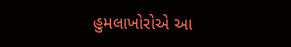હુમલાખોરોએ આ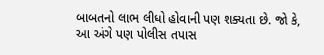બાબતનો લાભ લીધો હોવાની પણ શક્યતા છે. જો કે, આ અંગે પણ પોલીસ તપાસ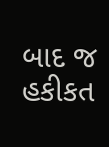બાદ જ હકીકત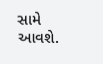સામે આવશે.